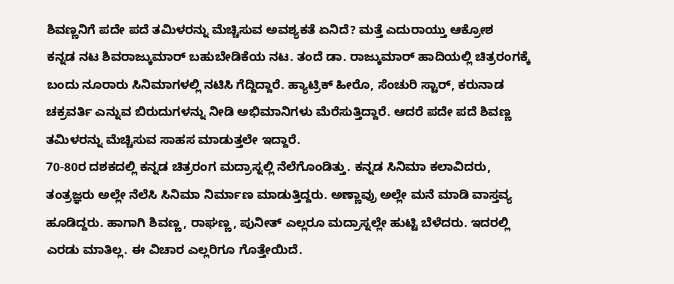ಶಿವಣ್ಣನಿಗೆ ಪದೇ ಪದೆ ತಮಿಳರನ್ನು ಮೆಚ್ಚಿಸುವ ಅವಶ್ಯಕತೆ ಏನಿದೆ? ಮತ್ತೆ ಎದುರಾಯ್ತು ಆಕ್ರೋಶ
ಕನ್ನಡ ನಟ ಶಿವರಾಜ್ಕುಮಾರ್ ಬಹುಬೇಡಿಕೆಯ ನಟ. ತಂದೆ ಡಾ. ರಾಜ್ಕುಮಾರ್ ಹಾದಿಯಲ್ಲಿ ಚಿತ್ರರಂಗಕ್ಕೆ ಬಂದು ನೂರಾರು ಸಿನಿಮಾಗಳಲ್ಲಿ ನಟಿಸಿ ಗೆದ್ದಿದ್ದಾರೆ. ಹ್ಯಾಟ್ರಿಕ್ ಹೀರೊ, ಸೆಂಚುರಿ ಸ್ಟಾರ್, ಕರುನಾಡ ಚಕ್ರವರ್ತಿ ಎನ್ನುವ ಬಿರುದುಗಳನ್ನು ನೀಡಿ ಅಭಿಮಾನಿಗಳು ಮೆರೆಸುತ್ತಿದ್ದಾರೆ. ಆದರೆ ಪದೇ ಪದೆ ಶಿವಣ್ಣ ತಮಿಳರನ್ನು ಮೆಚ್ಚಿಸುವ ಸಾಹಸ ಮಾಡುತ್ತಲೇ ಇದ್ದಾರೆ.
70-80ರ ದಶಕದಲ್ಲಿ ಕನ್ನಡ ಚಿತ್ರರಂಗ ಮದ್ರಾಸ್ನಲ್ಲಿ ನೆಲೆಗೊಂಡಿತ್ತು. ಕನ್ನಡ ಸಿನಿಮಾ ಕಲಾವಿದರು, ತಂತ್ರಜ್ಞರು ಅಲ್ಲೇ ನೆಲೆಸಿ ಸಿನಿಮಾ ನಿರ್ಮಾಣ ಮಾಡುತ್ತಿದ್ದರು. ಅಣ್ಣಾವ್ರು ಅಲ್ಲೇ ಮನೆ ಮಾಡಿ ವಾಸ್ತವ್ಯ ಹೂಡಿದ್ದರು. ಹಾಗಾಗಿ ಶಿವಣ್ಣ, ರಾಘಣ್ಣ, ಪುನೀತ್ ಎಲ್ಲರೂ ಮದ್ರಾಸ್ನಲ್ಲೇ ಹುಟ್ಟಿ ಬೆಳೆದರು. ಇದರಲ್ಲಿ ಎರಡು ಮಾತಿಲ್ಲ. ಈ ವಿಚಾರ ಎಲ್ಲರಿಗೂ ಗೊತ್ತೇಯಿದೆ.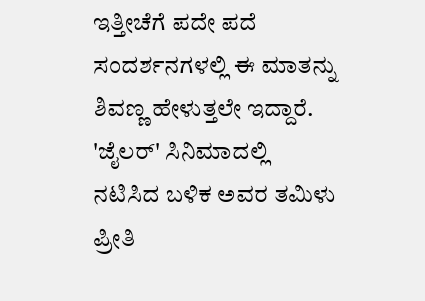ಇತ್ತೀಚೆಗೆ ಪದೇ ಪದೆ ಸಂದರ್ಶನಗಳಲ್ಲಿ ಈ ಮಾತನ್ನು ಶಿವಣ್ಣ ಹೇಳುತ್ತಲೇ ಇದ್ದಾರೆ. 'ಜೈಲರ್' ಸಿನಿಮಾದಲ್ಲಿ ನಟಿಸಿದ ಬಳಿಕ ಅವರ ತಮಿಳು ಪ್ರೀತಿ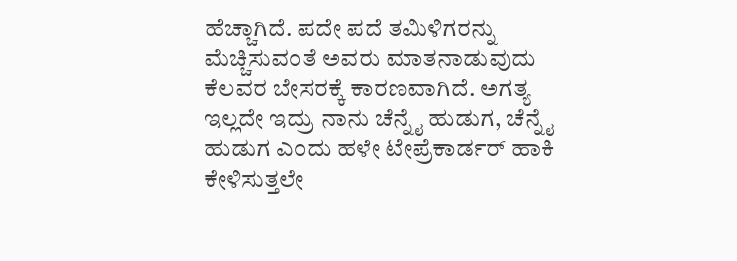ಹೆಚ್ಚಾಗಿದೆ. ಪದೇ ಪದೆ ತಮಿಳಿಗರನ್ನು ಮೆಚ್ಚಿಸುವಂತೆ ಅವರು ಮಾತನಾಡುವುದು ಕೆಲವರ ಬೇಸರಕ್ಕೆ ಕಾರಣವಾಗಿದೆ. ಅಗತ್ಯ ಇಲ್ಲದೇ ಇದ್ರು ನಾನು ಚೆನ್ನೈ ಹುಡುಗ, ಚೆನ್ನೈ ಹುಡುಗ ಎಂದು ಹಳೇ ಟೇಪ್ರೆಕಾರ್ಡರ್ ಹಾಕಿ ಕೇಳಿಸುತ್ತಲೇ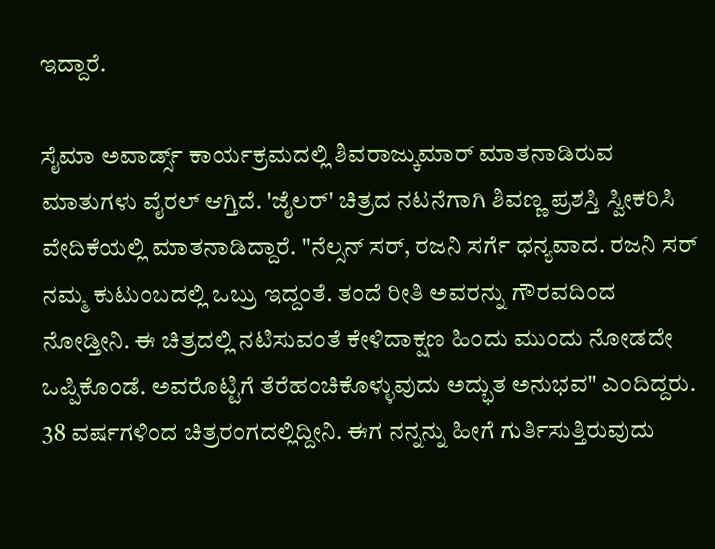ಇದ್ದಾರೆ.

ಸೈಮಾ ಅವಾರ್ಡ್ಸ್ ಕಾರ್ಯಕ್ರಮದಲ್ಲಿ ಶಿವರಾಜ್ಕುಮಾರ್ ಮಾತನಾಡಿರುವ ಮಾತುಗಳು ವೈರಲ್ ಆಗ್ತಿದೆ. 'ಜೈಲರ್' ಚಿತ್ರದ ನಟನೆಗಾಗಿ ಶಿವಣ್ಣ ಪ್ರಶಸ್ತಿ ಸ್ವೀಕರಿಸಿ ವೇದಿಕೆಯಲ್ಲಿ ಮಾತನಾಡಿದ್ದಾರೆ. "ನೆಲ್ಸನ್ ಸರ್, ರಜನಿ ಸರ್ಗೆ ಧನ್ಯವಾದ. ರಜನಿ ಸರ್ ನಮ್ಮ ಕುಟುಂಬದಲ್ಲಿ ಒಬ್ರು ಇದ್ದಂತೆ. ತಂದೆ ರೀತಿ ಅವರನ್ನು ಗೌರವದಿಂದ ನೋಡ್ತೀನಿ. ಈ ಚಿತ್ರದಲ್ಲಿ ನಟಿಸುವಂತೆ ಕೇಳಿದಾಕ್ಷಣ ಹಿಂದು ಮುಂದು ನೋಡದೇ ಒಪ್ಪಿಕೊಂಡೆ. ಅವರೊಟ್ಟಿಗೆ ತೆರೆಹಂಚಿಕೊಳ್ಳುವುದು ಅದ್ಭುತ ಅನುಭವ" ಎಂದಿದ್ದರು.
38 ವರ್ಷಗಳಿಂದ ಚಿತ್ರರಂಗದಲ್ಲಿದ್ದೀನಿ. ಈಗ ನನ್ನನ್ನು ಹೀಗೆ ಗುರ್ತಿಸುತ್ತಿರುವುದು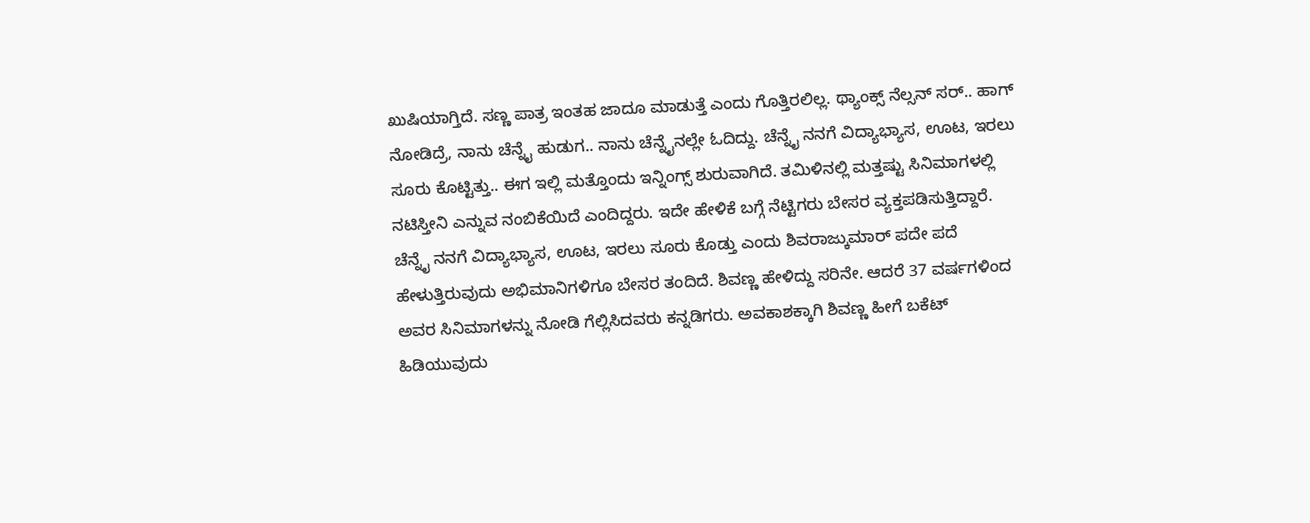ಖುಷಿಯಾಗ್ತಿದೆ. ಸಣ್ಣ ಪಾತ್ರ ಇಂತಹ ಜಾದೂ ಮಾಡುತ್ತೆ ಎಂದು ಗೊತ್ತಿರಲಿಲ್ಲ. ಥ್ಯಾಂಕ್ಸ್ ನೆಲ್ಸನ್ ಸರ್.. ಹಾಗ್ ನೋಡಿದ್ರೆ, ನಾನು ಚೆನ್ನೈ ಹುಡುಗ.. ನಾನು ಚೆನ್ನೈನಲ್ಲೇ ಓದಿದ್ದು. ಚೆನ್ನೈ ನನಗೆ ವಿದ್ಯಾಭ್ಯಾಸ, ಊಟ, ಇರಲು ಸೂರು ಕೊಟ್ಟಿತ್ತು.. ಈಗ ಇಲ್ಲಿ ಮತ್ತೊಂದು ಇನ್ನಿಂಗ್ಸ್ ಶುರುವಾಗಿದೆ. ತಮಿಳಿನಲ್ಲಿ ಮತ್ತಷ್ಟು ಸಿನಿಮಾಗಳಲ್ಲಿ ನಟಿಸ್ತೀನಿ ಎನ್ನುವ ನಂಬಿಕೆಯಿದೆ ಎಂದಿದ್ದರು. ಇದೇ ಹೇಳಿಕೆ ಬಗ್ಗೆ ನೆಟ್ಟಿಗರು ಬೇಸರ ವ್ಯಕ್ತಪಡಿಸುತ್ತಿದ್ದಾರೆ.
ಚೆನ್ನೈ ನನಗೆ ವಿದ್ಯಾಭ್ಯಾಸ, ಊಟ, ಇರಲು ಸೂರು ಕೊಡ್ತು ಎಂದು ಶಿವರಾಜ್ಕುಮಾರ್ ಪದೇ ಪದೆ ಹೇಳುತ್ತಿರುವುದು ಅಭಿಮಾನಿಗಳಿಗೂ ಬೇಸರ ತಂದಿದೆ. ಶಿವಣ್ಣ ಹೇಳಿದ್ದು ಸರಿನೇ. ಆದರೆ 37 ವರ್ಷಗಳಿಂದ ಅವರ ಸಿನಿಮಾಗಳನ್ನು ನೋಡಿ ಗೆಲ್ಲಿಸಿದವರು ಕನ್ನಡಿಗರು. ಅವಕಾಶಕ್ಕಾಗಿ ಶಿವಣ್ಣ ಹೀಗೆ ಬಕೆಟ್ ಹಿಡಿಯುವುದು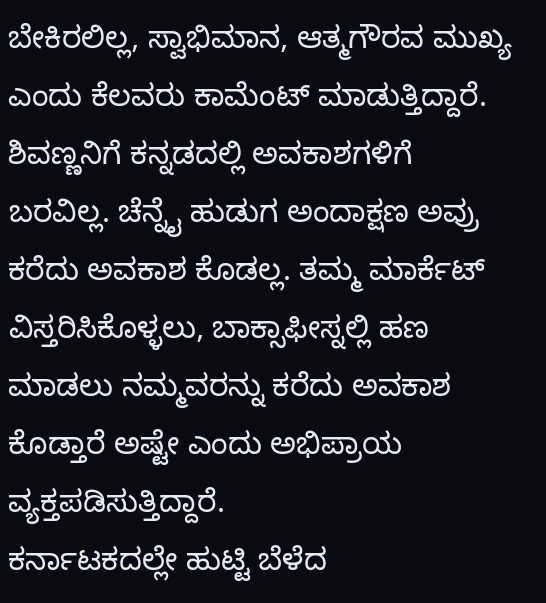ಬೇಕಿರಲಿಲ್ಲ, ಸ್ವಾಭಿಮಾನ, ಆತ್ಮಗೌರವ ಮುಖ್ಯ ಎಂದು ಕೆಲವರು ಕಾಮೆಂಟ್ ಮಾಡುತ್ತಿದ್ದಾರೆ. ಶಿವಣ್ಣನಿಗೆ ಕನ್ನಡದಲ್ಲಿ ಅವಕಾಶಗಳಿಗೆ ಬರವಿಲ್ಲ. ಚೆನ್ನೈ ಹುಡುಗ ಅಂದಾಕ್ಷಣ ಅವ್ರು ಕರೆದು ಅವಕಾಶ ಕೊಡಲ್ಲ. ತಮ್ಮ ಮಾರ್ಕೆಟ್ ವಿಸ್ತರಿಸಿಕೊಳ್ಳಲು, ಬಾಕ್ಸಾಫೀಸ್ನಲ್ಲಿ ಹಣ ಮಾಡಲು ನಮ್ಮವರನ್ನು ಕರೆದು ಅವಕಾಶ ಕೊಡ್ತಾರೆ ಅಷ್ಟೇ ಎಂದು ಅಭಿಪ್ರಾಯ ವ್ಯಕ್ತಪಡಿಸುತ್ತಿದ್ದಾರೆ.
ಕರ್ನಾಟಕದಲ್ಲೇ ಹುಟ್ಟಿ ಬೆಳೆದ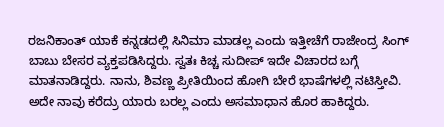ರಜನಿಕಾಂತ್ ಯಾಕೆ ಕನ್ನಡದಲ್ಲಿ ಸಿನಿಮಾ ಮಾಡಲ್ಲ ಎಂದು ಇತ್ತೀಚೆಗೆ ರಾಜೇಂದ್ರ ಸಿಂಗ್ ಬಾಬು ಬೇಸರ ವ್ಯಕ್ತಪಡಿಸಿದ್ದರು. ಸ್ವತಃ ಕಿಚ್ಚ ಸುದೀಪ್ ಇದೇ ವಿಚಾರದ ಬಗ್ಗೆ ಮಾತನಾಡಿದ್ದರು. ನಾನು, ಶಿವಣ್ಣ ಪ್ರೀತಿಯಿಂದ ಹೋಗಿ ಬೇರೆ ಭಾಷೆಗಳಲ್ಲಿ ನಟಿಸ್ತೀವಿ. ಅದೇ ನಾವು ಕರೆದ್ರು ಯಾರು ಬರಲ್ಲ ಎಂದು ಅಸಮಾಧಾನ ಹೊರ ಹಾಕಿದ್ದರು.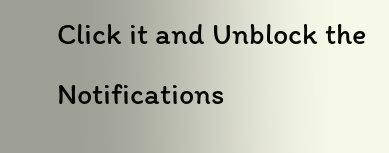Click it and Unblock the Notifications